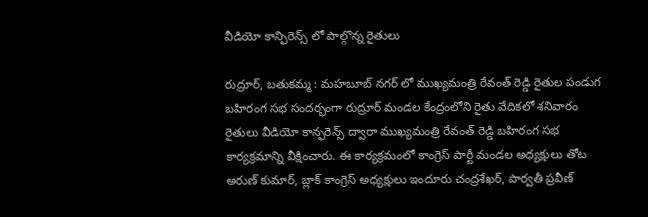వీడియో కాన్ఫిరెన్స్ లో పాల్గొన్న రైతులు

రుద్రూర్, బతుకమ్మ : మహబూబ్ నగర్ లో ముఖ్యమంత్రి రేవంత్ రెడ్డి రైతుల పండుగ బహిరంగ సభ సందర్భంగా రుద్రూర్ మండల కేంద్రంలోని రైతు వేదికలో శనివారం రైతులు వీడియో కాన్ఫరెన్స్ ద్వారా ముఖ్యమంత్రి రేవంత్ రెడ్డి బహిరంగ సభ కార్యక్రమాన్ని వీక్షించారు. ఈ కార్యక్రమంలో కాంగ్రెస్ పార్టీ మండల అధ్యక్షులు తోట అరుణ్ కుమార్, బ్లాక్ కాంగ్రెస్ అధ్యక్షులు ఇందూరు చంద్రశేఖర్, పార్వతీ ప్రవీణ్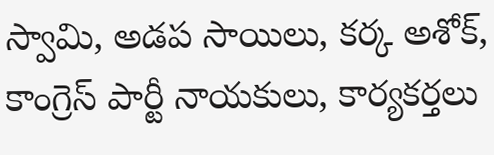స్వామి, అడప సాయిలు, కర్క అశోక్, కాంగ్రెస్ పార్టీ నాయకులు, కార్యకర్తలు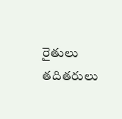రైతులు తదితరులు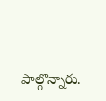పాల్గొన్నారు.